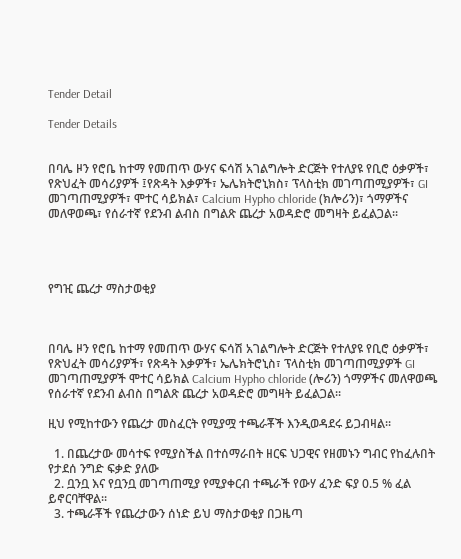Tender Detail

Tender Details


በባሌ ዞን የሮቤ ከተማ የመጠጥ ውሃና ፍሳሽ አገልግሎት ድርጅት የተለያዩ የቢሮ ዕቃዎች፣ የጽህፈት መሳሪያዎች ፤የጽዳት እቃዎች፣ ኤሌክትሮኒክስ፣ ፕላስቲክ መገጣጠሚያዎች፣ GI መገጣጠሚያዎች፣ ሞተር ሳይክል፣ Calcium Hypho chloride (ክሎሪን)፣ ጎማዎችና መለዋወጫ፣ የሰራተኛ የደንብ ልብስ በግልጽ ጨረታ አወዳድሮ መግዛት ይፈልጋል፡፡




የግዢ ጨረታ ማስታወቂያ



በባሌ ዞን የሮቤ ከተማ የመጠጥ ውሃና ፍሳሽ አገልግሎት ድርጅት የተለያዩ የቢሮ ዕቃዎች፣ የጽህፈት መሳሪያዎች፣ የጽዳት እቃዎች፣ ኤሌክትሮኒስ፣ ፕላስቲክ መገጣጠሚያዎች GI መገጣጠሚያዎች ሞተር ሳይክል Calcium Hypho chloride (ሎሪን) ጎማዎችና መለዋወጫ የሰራተኛ የደንብ ልብስ በግልጽ ጨረታ አወዳድሮ መግዛት ይፈልጋል፡፡

ዚህ የሚከተውን የጨረታ መስፈርት የሚያሟ ተጫራቾች እንዲወዳደሩ ይጋብዛል፡፡

  1. በጨረታው መሳተፍ የሚያስችል በተሰማራበት ዘርፍ ህጋዊና የዘመኑን ግብር የከፈሉበት የታደሰ ንግድ ፍቃድ ያለው
  2. ቧንቧ እና የቧንቧ መገጣጠሚያ የሚያቀርብ ተጫራች የውሃ ፈንድ ፍያ 0.5 % ፈል ይኖርባቸዋል፡፡
  3. ተጫራቾች የጨረታውን ሰነድ ይህ ማስታወቂያ በጋዜጣ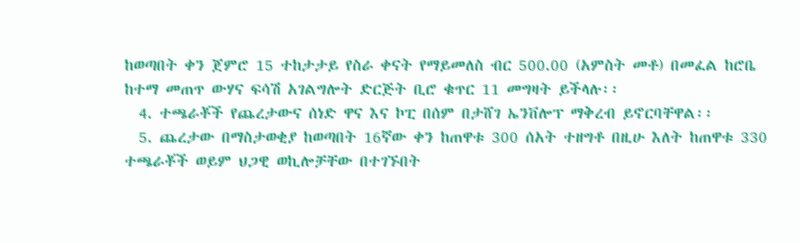ከወጣበት ቀን ጀምሮ 15 ተከታታይ የስራ ቀናት የማይመለስ ብር 500.00 (አምስት መቶ) በመፈል ከሮቤ ከተማ መጠጥ ውሃና ፍሳሽ አገልግሎት ድርጅት ቢሮ ቁጥር 11 መግዛት ይችላሉ፡፡
  4. ተጫራቾች የጨረታውና ሰነድ ዋና እና ኮፒ በሰም በታሸገ ኤንቨሎፕ ማቅረብ ይኖርባቸዋል፡፡
  5. ጨረታው በማስታወቂያ ከወጣበት 16ኛው ቀን ከጠዋቱ 300 ሰአት ተዘግቶ በዚሁ እለት ከጠዋቱ 330 ተጫራቾች ወይም ህጋዊ ወኪሎቻቸው በተገኙበት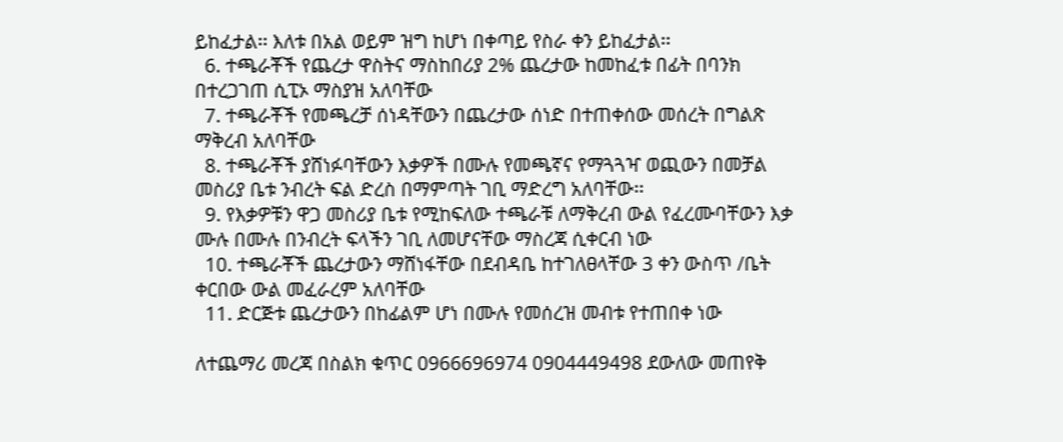ይከፈታል፡፡ እለቱ በአል ወይም ዝግ ከሆነ በቀጣይ የስራ ቀን ይከፈታል፡፡
  6. ተጫራቾች የጨረታ ዋስትና ማስከበሪያ 2% ጨረታው ከመከፈቱ በፊት በባንክ በተረጋገጠ ሲፒኦ ማስያዝ አለባቸው
  7. ተጫራቾች የመጫረቻ ሰነዳቸውን በጨረታው ሰነድ በተጠቀሰው መሰረት በግልጽ ማቅረብ አለባቸው
  8. ተጫራቾች ያሸነፉባቸውን እቃዎች በሙሉ የመጫኛና የማጓጓዣ ወጪውን በመቻል መስሪያ ቤቱ ንብረት ፍል ድረስ በማምጣት ገቢ ማድረግ አለባቸው፡፡
  9. የእቃዎቹን ዋጋ መስሪያ ቤቱ የሚከፍለው ተጫራቹ ለማቅረብ ውል የፈረሙባቸውን እቃ ሙሉ በሙሉ በንብረት ፍላችን ገቢ ለመሆናቸው ማስረጃ ሲቀርብ ነው
  10. ተጫራቾች ጨረታውን ማሸነፋቸው በደብዳቤ ከተገለፀላቸው 3 ቀን ውስጥ /ቤት ቀርበው ውል መፈራረም አለባቸው
  11. ድርጅቱ ጨረታውን በከፊልም ሆነ በሙሉ የመሰረዝ መብቱ የተጠበቀ ነው

ለተጨማሪ መረጃ በስልክ ቁጥር 0966696974 0904449498 ደውለው መጠየቅ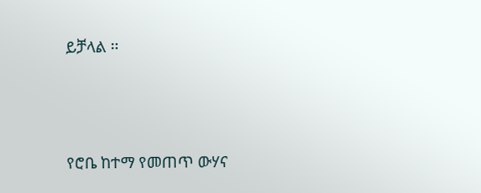ይቻላል ፡፡



የሮቤ ከተማ የመጠጥ ውሃና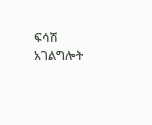ፍሳሽ አገልግሎት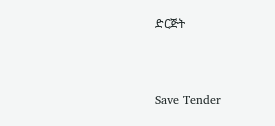ድርጅት



Save Tender